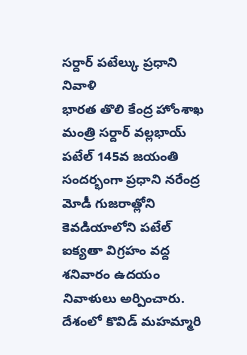సర్దార్ పటేల్కు ప్రధాని నివాళి
భారత తొలి కేంద్ర హోంశాఖ మంత్రి సర్దార్ వల్లభాయ్ పటేల్ 145వ జయంతి సందర్భంగా ప్రధాని నరేంద్ర మోడీ గుజరాత్లోని కెవడియాలోని పటేల్ ఐక్యతా విగ్రహం వద్ద శనివారం ఉదయం నివాళులు అర్పించారు. దేశంలో కొవిడ్ మహమ్మారి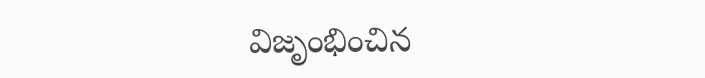విజృంభించిన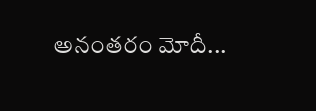అనంతరం మోదీ...